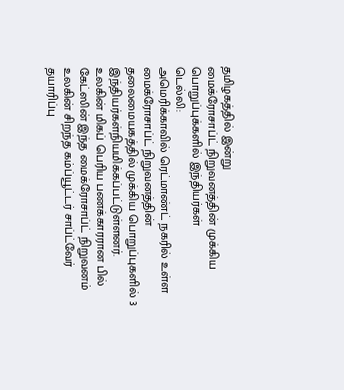தமிழகத்தில் இன்று
மைக்ரோசாப்ட் நிறுவனத்தின் முக்கிய பொறுப்புக்களில் இந்தியர்கள்
டெல்லி:
அமெரிக்காவில் ரெட்மாண்ட் நகரில் உள்ள மைக்ரோசாப்ட் நிறுவனத்தின் தலைமையகத்தில் முக்கிய பொறுப்புகளில் 3 இந்தியர்கள்நியமிக்கப்பட்டுள்ளனர்.
உலகின் மிகப் பெரிய பணக்காரரான பில் கேட்ஸின் இந்த மைக்ரோசாப்ட் நிறுவனம் உலகின் சிறந்த கம்ப்யூட்டர் சாப்ட்வேர் தயாரிப்பு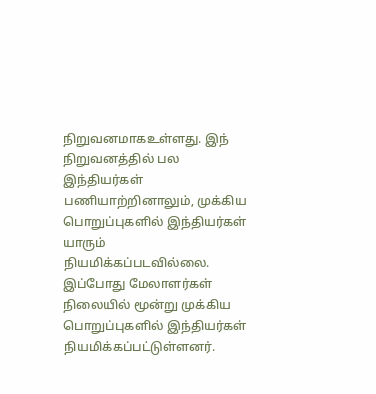நிறுவனமாகஉள்ளது. இந் நிறுவனத்தில் பல இந்தியர்கள் பணியாற்றினாலும், முக்கிய பொறுப்புகளில் இந்தியர்கள் யாரும் நியமிக்கப்படவில்லை.
இப்போது மேலாளர்கள் நிலையில் மூன்று முக்கிய பொறுப்புகளில் இந்தியர்கள் நியமிக்கப்பட்டுள்ளனர்.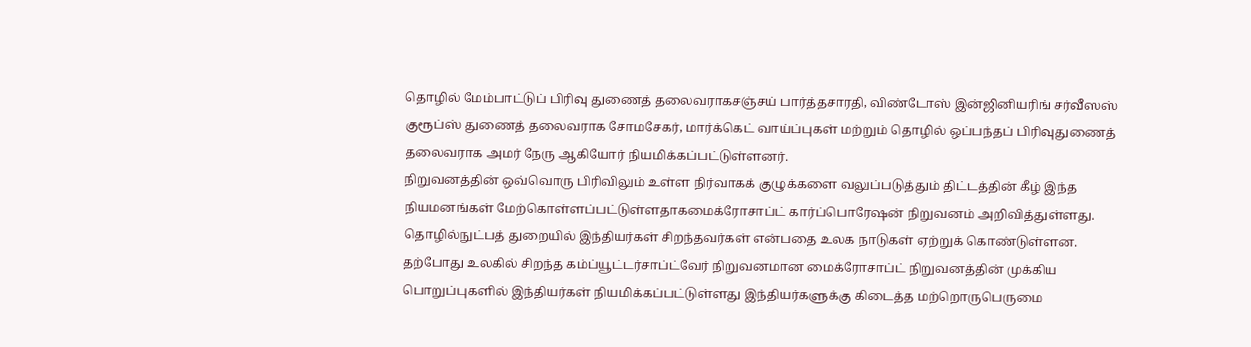தொழில் மேம்பாட்டுப் பிரிவு துணைத் தலைவராகசஞ்சய் பார்த்தசாரதி, விண்டோஸ் இன்ஜினியரிங் சர்வீஸஸ் குரூப்ஸ் துணைத் தலைவராக சோமசேகர், மார்க்கெட் வாய்ப்புகள் மற்றும் தொழில் ஒப்பந்தப் பிரிவுதுணைத் தலைவராக அமர் நேரு ஆகியோர் நியமிக்கப்பட்டுள்ளனர்.
நிறுவனத்தின் ஒவ்வொரு பிரிவிலும் உள்ள நிர்வாகக் குழுக்களை வலுப்படுத்தும் திட்டத்தின் கீழ் இந்த நியமனங்கள் மேற்கொள்ளப்பட்டுள்ளதாகமைக்ரோசாப்ட் கார்ப்பொரேஷன் நிறுவனம் அறிவித்துள்ளது.
தொழில்நுட்பத் துறையில் இந்தியர்கள் சிறந்தவர்கள் என்பதை உலக நாடுகள் ஏற்றுக் கொண்டுள்ளன. தற்போது உலகில் சிறந்த கம்ப்யூட்டர்சாப்ட்வேர் நிறுவனமான மைக்ரோசாப்ட் நிறுவனத்தின் முக்கிய பொறுப்புகளில் இந்தியர்கள் நியமிக்கப்பட்டுள்ளது இந்தியர்களுக்கு கிடைத்த மற்றொருபெருமை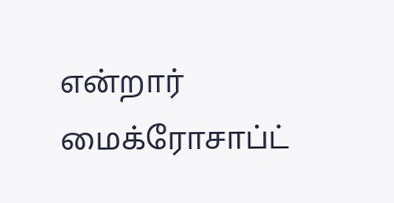என்றார் மைக்ரோசாப்ட்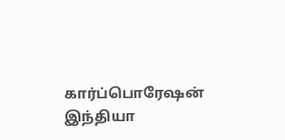கார்ப்பொரேஷன் இந்தியா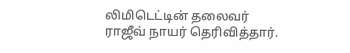லிமிடெட்டின் தலைவர் ராஜீவ் நாயர் தெரிவித்தார்.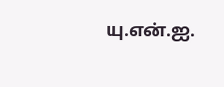யு.என்.ஐ.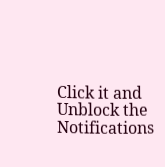Click it and Unblock the Notifications